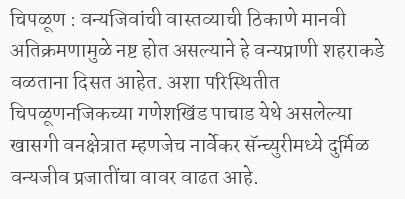चिपळूण : वन्यजिवांची वास्तव्याची ठिकाणे मानवी अतिक्रमणामुळे नष्ट होत असल्याने हे वन्यप्राणी शहराकडे वळताना दिसत आहेत. अशा परिस्थितीत चिपळूणनजिकच्या गणेशखिंड पाचाड येथे असलेल्या खासगी वनक्षेत्रात म्हणजेच नार्वेकर सॅन्च्युरीमध्ये दुर्मिळ वन्यजीव प्रजातींचा वावर वाढत आहे.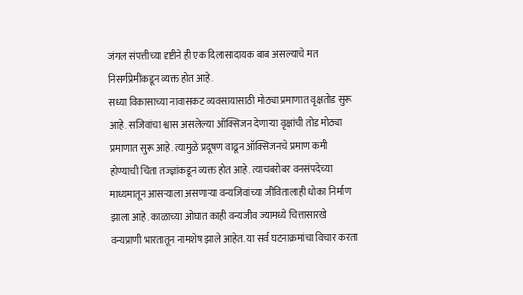जंगल संपत्तीच्या दृष्टीने ही एक दिलासादायक बाब असल्याचे मत निसर्गप्रेमींकडून व्यक्त होत आहे.
सध्या विकासाच्या नावासकट व्यवसायासाठी मोठ्या प्रमाणात वृक्षतोड सुरू आहे. सजिवांचा श्वास असलेल्या ऑक्सिजन देणाऱ्या वृक्षांची तोड मोठ्या प्रमाणात सुरू आहे. त्यामुळे प्रदूषण वाढून ऑक्सिजनचे प्रमाण कमी होण्याची चिंता तज्ज्ञांकडून व्यक्त होत आहे. त्याचबरोबर वनसंपदेच्या माध्यमातून आसऱ्याला असणाऱ्या वन्यजिवांच्या जीवितालाही धोका निर्माण झाला आहे. काळाच्या ओघात काही वन्यजीव ज्यामध्ये चित्तासारखे वन्यप्राणी भारतातून नामशेष झाले आहेत. या सर्व घटनाक्रमांचा विचार करता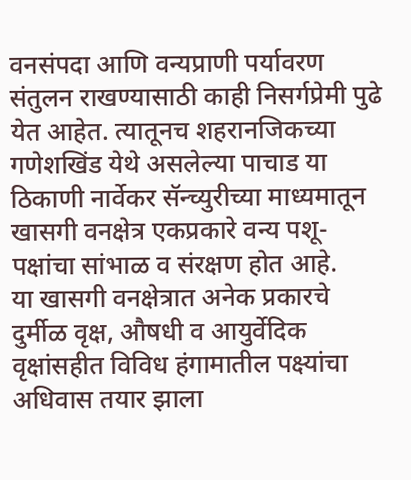वनसंपदा आणि वन्यप्राणी पर्यावरण संतुलन राखण्यासाठी काही निसर्गप्रेमी पुढे येत आहेत. त्यातूनच शहरानजिकच्या गणेशखिंड येथे असलेल्या पाचाड या ठिकाणी नार्वेकर सॅन्च्युरीच्या माध्यमातून खासगी वनक्षेत्र एकप्रकारे वन्य पशू-पक्षांचा सांभाळ व संरक्षण होत आहे.
या खासगी वनक्षेत्रात अनेक प्रकारचे दुर्मीळ वृक्ष, औषधी व आयुर्वेदिक वृक्षांसहीत विविध हंगामातील पक्ष्यांचा अधिवास तयार झाला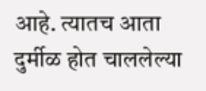आहे. त्यातच आता दुर्मीळ होत चाललेल्या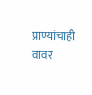प्राण्यांचाही वावर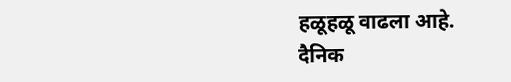हळूहळू वाढला आहे.
दैनिक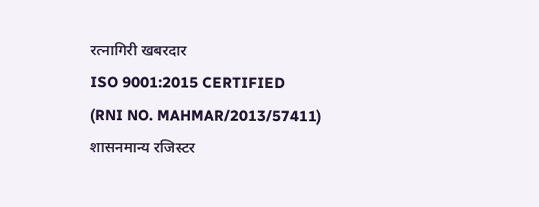रत्नागिरी खबरदार
ISO 9001:2015 CERTIFIED
(RNI NO. MAHMAR/2013/57411)
शासनमान्य रजिस्टर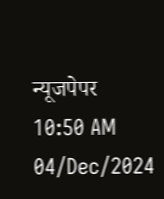न्यूजपेपर
10:50 AM 04/Dec/2024